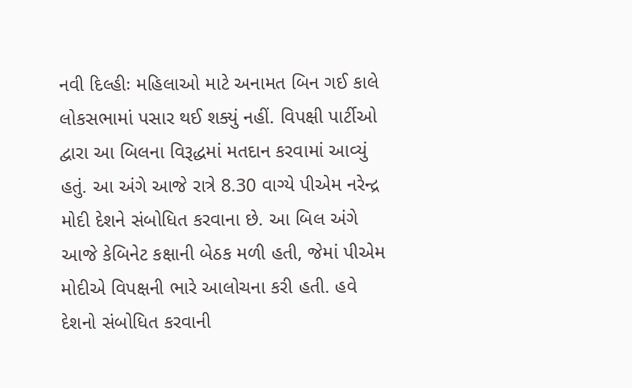નવી દિલ્હીઃ મહિલાઓ માટે અનામત બિન ગઈ કાલે લોકસભામાં પસાર થઈ શક્યું નહીં. વિપક્ષી પાર્ટીઓ દ્વારા આ બિલના વિરૂદ્ધમાં મતદાન કરવામાં આવ્યું હતું. આ અંગે આજે રાત્રે 8.30 વાગ્યે પીએમ નરેન્દ્ર મોદી દેશને સંબોધિત કરવાના છે. આ બિલ અંગે આજે કેબિનેટ કક્ષાની બેઠક મળી હતી, જેમાં પીએમ મોદીએ વિપક્ષની ભારે આલોચના કરી હતી. હવે દેશનો સંબોધિત કરવાની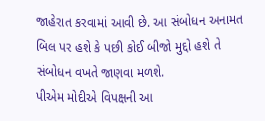જાહેરાત કરવામાં આવી છે. આ સંબોધન અનામત બિલ પર હશે કે પછી કોઈ બીજો મુદ્દો હશે તે સંબોધન વખતે જાણવા મળશે.
પીએમ મોદીએ વિપક્ષની આ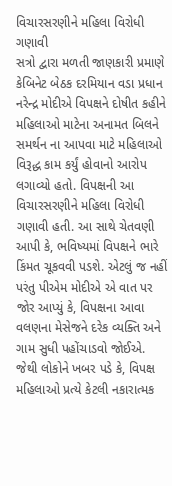વિચારસરણીને મહિલા વિરોધી ગણાવી
સત્રો દ્વારા મળતી જાણકારી પ્રમાણે કેબિનેટ બેઠક દરમિયાન વડા પ્રધાન નરેન્દ્ર મોદીએ વિપક્ષને દોષીત કહીને મહિલાઓ માટેના અનામત બિલને સમર્થન ના આપવા માટે મહિલાઓ વિરૂદ્ધ કામ કર્યું હોવાનો આરોપ લગાવ્યો હતો. વિપક્ષની આ વિચારસરણીને મહિલા વિરોધી ગણાવી હતી. આ સાથે ચેતવણી આપી કે, ભવિષ્યમાં વિપક્ષને ભારે કિંમત ચૂકવવી પડશે. એટલું જ નહીં પરંતુ પીએમ મોદીએ એ વાત પર જોર આપ્યું કે, વિપક્ષના આવા વલણના મેસેજને દરેક વ્યક્તિ અને ગામ સુધી પહોંચાડવો જોઈએ. જેથી લોકોને ખબર પડે કે, વિપક્ષ મહિલાઓ પ્રત્યે કેટલી નકારાત્મક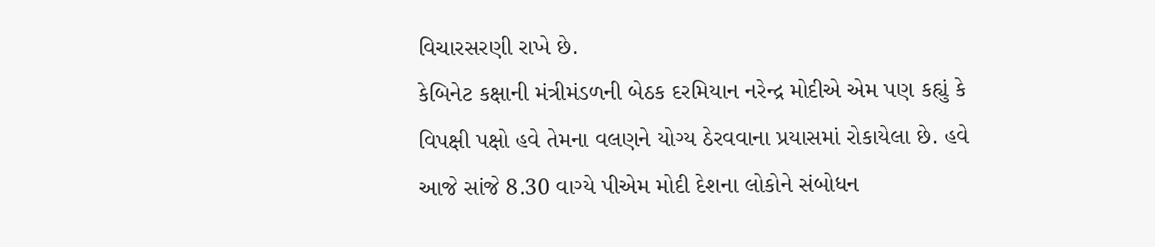વિચારસરણી રાખે છે.
કેબિનેટ કક્ષાની મંત્રીમંડળની બેઠક દરમિયાન નરેન્દ્ર મોદીએ એમ પણ કહ્યું કે વિપક્ષી પક્ષો હવે તેમના વલણને યોગ્ય ઠેરવવાના પ્રયાસમાં રોકાયેલા છે. હવે આજે સાંજે 8.30 વાગ્યે પીએમ મોદી દેશના લોકોને સંબોધન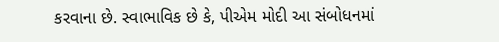કરવાના છે. સ્વાભાવિક છે કે, પીએમ મોદી આ સંબોધનમાં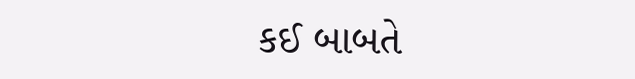કઈ બાબતે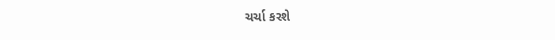ચર્ચા કરશે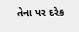તેના પર દરેક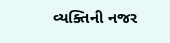વ્યક્તિની નજર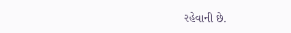રહેવાની છે.